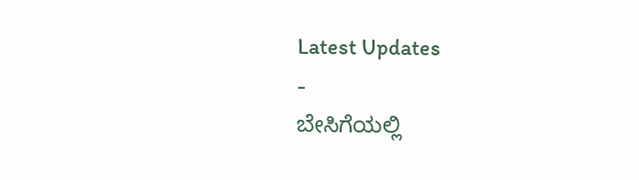Latest Updates
-
ಬೇಸಿಗೆಯಲ್ಲಿ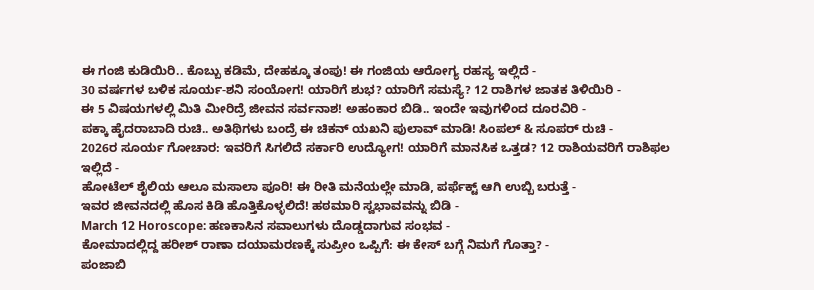ಈ ಗಂಜಿ ಕುಡಿಯಿರಿ.. ಕೊಬ್ಬು ಕಡಿಮೆ, ದೇಹಕ್ಕೂ ತಂಪು! ಈ ಗಂಜಿಯ ಆರೋಗ್ಯ ರಹಸ್ಯ ಇಲ್ಲಿದೆ -
30 ವರ್ಷಗಳ ಬಳಿಕ ಸೂರ್ಯ-ಶನಿ ಸಂಯೋಗ! ಯಾರಿಗೆ ಶುಭ? ಯಾರಿಗೆ ಸಮಸ್ಯೆ? 12 ರಾಶಿಗಳ ಜಾತಕ ತಿಳಿಯಿರಿ -
ಈ 5 ವಿಷಯಗಳಲ್ಲಿ ಮಿತಿ ಮೀರಿದ್ರೆ ಜೀವನ ಸರ್ವನಾಶ! ಅಹಂಕಾರ ಬಿಡಿ.. ಇಂದೇ ಇವುಗಳಿಂದ ದೂರವಿರಿ -
ಪಕ್ಕಾ ಹೈದರಾಬಾದಿ ರುಚಿ.. ಅತಿಥಿಗಳು ಬಂದ್ರೆ ಈ ಚಿಕನ್ ಯಖನಿ ಪುಲಾವ್ ಮಾಡಿ! ಸಿಂಪಲ್ & ಸೂಪರ್ ರುಚಿ -
2026ರ ಸೂರ್ಯ ಗೋಚಾರ: ಇವರಿಗೆ ಸಿಗಲಿದೆ ಸರ್ಕಾರಿ ಉದ್ಯೋಗ! ಯಾರಿಗೆ ಮಾನಸಿಕ ಒತ್ತಡ? 12 ರಾಶಿಯವರಿಗೆ ರಾಶಿಫಲ ಇಲ್ಲಿದೆ -
ಹೋಟೆಲ್ ಶೈಲಿಯ ಆಲೂ ಮಸಾಲಾ ಪೂರಿ! ಈ ರೀತಿ ಮನೆಯಲ್ಲೇ ಮಾಡಿ, ಪರ್ಫೆಕ್ಟ್ ಆಗಿ ಉಬ್ಬಿ ಬರುತ್ತೆ -
ಇವರ ಜೀವನದಲ್ಲಿ ಹೊಸ ಕಿಡಿ ಹೊತ್ತಿಕೊಳ್ಳಲಿದೆ! ಹಠಮಾರಿ ಸ್ವಭಾವವನ್ನು ಬಿಡಿ -
March 12 Horoscope: ಹಣಕಾಸಿನ ಸವಾಲುಗಳು ದೊಡ್ಡದಾಗುವ ಸಂಭವ -
ಕೋಮಾದಲ್ಲಿದ್ದ ಹರೀಶ್ ರಾಣಾ ದಯಾಮರಣಕ್ಕೆ ಸುಪ್ರೀಂ ಒಪ್ಪಿಗೆ: ಈ ಕೇಸ್ ಬಗ್ಗೆ ನಿಮಗೆ ಗೊತ್ತಾ? -
ಪಂಜಾಬಿ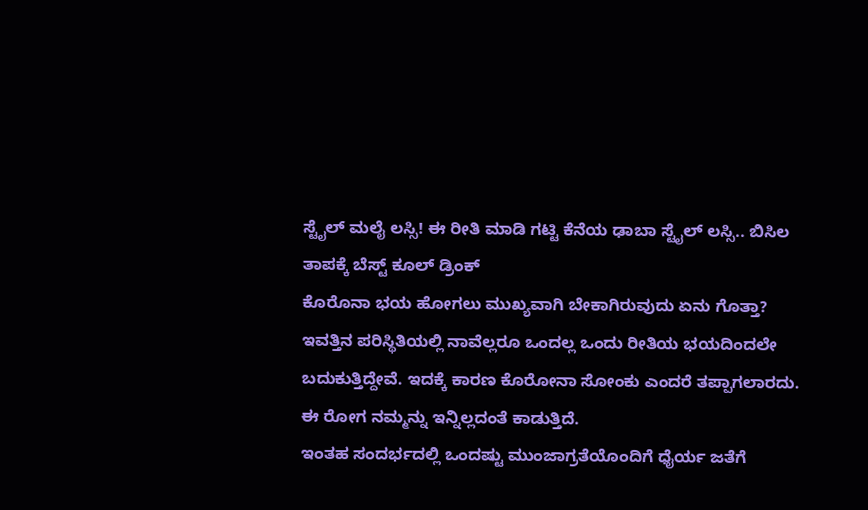ಸ್ಟೈಲ್ ಮಲೈ ಲಸ್ಸಿ! ಈ ರೀತಿ ಮಾಡಿ ಗಟ್ಟಿ ಕೆನೆಯ ಢಾಬಾ ಸ್ಟೈಲ್ ಲಸ್ಸಿ.. ಬಿಸಿಲ ತಾಪಕ್ಕೆ ಬೆಸ್ಟ್ ಕೂಲ್ ಡ್ರಿಂಕ್
ಕೊರೊನಾ ಭಯ ಹೋಗಲು ಮುಖ್ಯವಾಗಿ ಬೇಕಾಗಿರುವುದು ಏನು ಗೊತ್ತಾ?
ಇವತ್ತಿನ ಪರಿಸ್ಥಿತಿಯಲ್ಲಿ ನಾವೆಲ್ಲರೂ ಒಂದಲ್ಲ ಒಂದು ರೀತಿಯ ಭಯದಿಂದಲೇ ಬದುಕುತ್ತಿದ್ದೇವೆ. ಇದಕ್ಕೆ ಕಾರಣ ಕೊರೋನಾ ಸೋಂಕು ಎಂದರೆ ತಪ್ಪಾಗಲಾರದು. ಈ ರೋಗ ನಮ್ಮನ್ನು ಇನ್ನಿಲ್ಲದಂತೆ ಕಾಡುತ್ತಿದೆ.
ಇಂತಹ ಸಂದರ್ಭದಲ್ಲಿ ಒಂದಷ್ಟು ಮುಂಜಾಗ್ರತೆಯೊಂದಿಗೆ ಧೈರ್ಯ ಜತೆಗೆ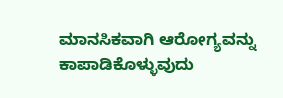ಮಾನಸಿಕವಾಗಿ ಆರೋಗ್ಯವನ್ನು ಕಾಪಾಡಿಕೊಳ್ಳುವುದು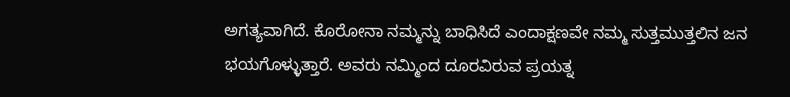ಅಗತ್ಯವಾಗಿದೆ. ಕೊರೋನಾ ನಮ್ಮನ್ನು ಬಾಧಿಸಿದೆ ಎಂದಾಕ್ಷಣವೇ ನಮ್ಮ ಸುತ್ತಮುತ್ತಲಿನ ಜನ ಭಯಗೊಳ್ಳುತ್ತಾರೆ. ಅವರು ನಮ್ಮಿಂದ ದೂರವಿರುವ ಪ್ರಯತ್ನ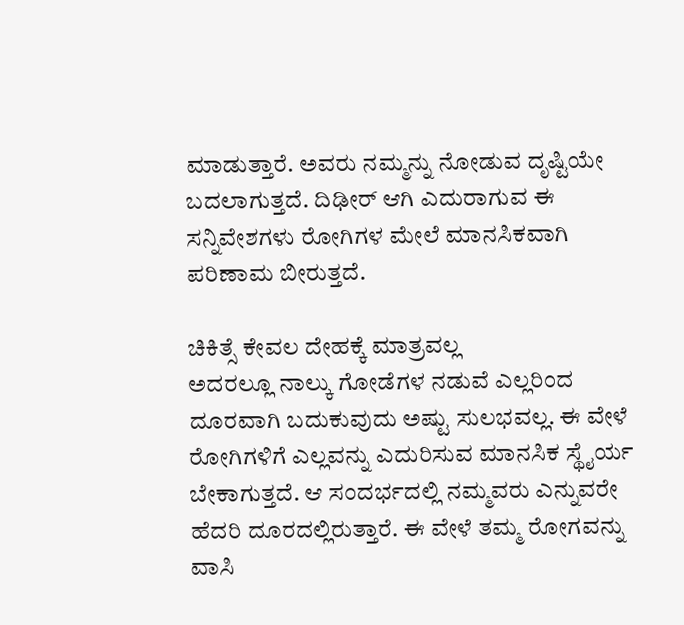ಮಾಡುತ್ತಾರೆ. ಅವರು ನಮ್ಮನ್ನು ನೋಡುವ ದೃಷ್ಟಿಯೇ ಬದಲಾಗುತ್ತದೆ. ದಿಢೀರ್ ಆಗಿ ಎದುರಾಗುವ ಈ ಸನ್ನಿವೇಶಗಳು ರೋಗಿಗಳ ಮೇಲೆ ಮಾನಸಿಕವಾಗಿ ಪರಿಣಾಮ ಬೀರುತ್ತದೆ.

ಚಿಕಿತ್ಸೆ ಕೇವಲ ದೇಹಕ್ಕೆ ಮಾತ್ರವಲ್ಲ
ಅದರಲ್ಲೂ ನಾಲ್ಕು ಗೋಡೆಗಳ ನಡುವೆ ಎಲ್ಲರಿಂದ ದೂರವಾಗಿ ಬದುಕುವುದು ಅಷ್ಟು ಸುಲಭವಲ್ಲ. ಈ ವೇಳೆ ರೋಗಿಗಳಿಗೆ ಎಲ್ಲವನ್ನು ಎದುರಿಸುವ ಮಾನಸಿಕ ಸ್ಥೈರ್ಯ ಬೇಕಾಗುತ್ತದೆ. ಆ ಸಂದರ್ಭದಲ್ಲಿ ನಮ್ಮವರು ಎನ್ನುವರೇ ಹೆದರಿ ದೂರದಲ್ಲಿರುತ್ತಾರೆ. ಈ ವೇಳೆ ತಮ್ಮ ರೋಗವನ್ನು ವಾಸಿ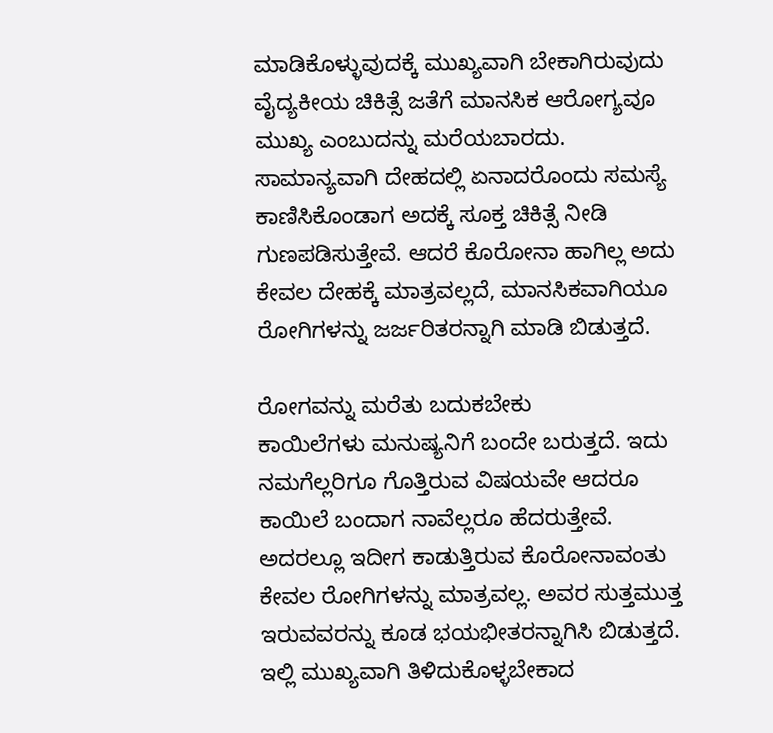ಮಾಡಿಕೊಳ್ಳುವುದಕ್ಕೆ ಮುಖ್ಯವಾಗಿ ಬೇಕಾಗಿರುವುದು ವೈದ್ಯಕೀಯ ಚಿಕಿತ್ಸೆ ಜತೆಗೆ ಮಾನಸಿಕ ಆರೋಗ್ಯವೂ ಮುಖ್ಯ ಎಂಬುದನ್ನು ಮರೆಯಬಾರದು. ಸಾಮಾನ್ಯವಾಗಿ ದೇಹದಲ್ಲಿ ಏನಾದರೊಂದು ಸಮಸ್ಯೆ ಕಾಣಿಸಿಕೊಂಡಾಗ ಅದಕ್ಕೆ ಸೂಕ್ತ ಚಿಕಿತ್ಸೆ ನೀಡಿ ಗುಣಪಡಿಸುತ್ತೇವೆ. ಆದರೆ ಕೊರೋನಾ ಹಾಗಿಲ್ಲ ಅದು ಕೇವಲ ದೇಹಕ್ಕೆ ಮಾತ್ರವಲ್ಲದೆ, ಮಾನಸಿಕವಾಗಿಯೂ ರೋಗಿಗಳನ್ನು ಜರ್ಜರಿತರನ್ನಾಗಿ ಮಾಡಿ ಬಿಡುತ್ತದೆ.

ರೋಗವನ್ನು ಮರೆತು ಬದುಕಬೇಕು
ಕಾಯಿಲೆಗಳು ಮನುಷ್ಯನಿಗೆ ಬಂದೇ ಬರುತ್ತದೆ. ಇದು ನಮಗೆಲ್ಲರಿಗೂ ಗೊತ್ತಿರುವ ವಿಷಯವೇ ಆದರೂ ಕಾಯಿಲೆ ಬಂದಾಗ ನಾವೆಲ್ಲರೂ ಹೆದರುತ್ತೇವೆ. ಅದರಲ್ಲೂ ಇದೀಗ ಕಾಡುತ್ತಿರುವ ಕೊರೋನಾವಂತು ಕೇವಲ ರೋಗಿಗಳನ್ನು ಮಾತ್ರವಲ್ಲ. ಅವರ ಸುತ್ತಮುತ್ತ ಇರುವವರನ್ನು ಕೂಡ ಭಯಭೀತರನ್ನಾಗಿಸಿ ಬಿಡುತ್ತದೆ. ಇಲ್ಲಿ ಮುಖ್ಯವಾಗಿ ತಿಳಿದುಕೊಳ್ಳಬೇಕಾದ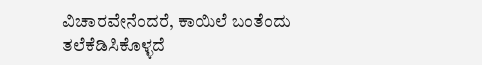ವಿಚಾರವೇನೆಂದರೆ, ಕಾಯಿಲೆ ಬಂತೆಂದು ತಲೆಕೆಡಿಸಿಕೊಳ್ಳದೆ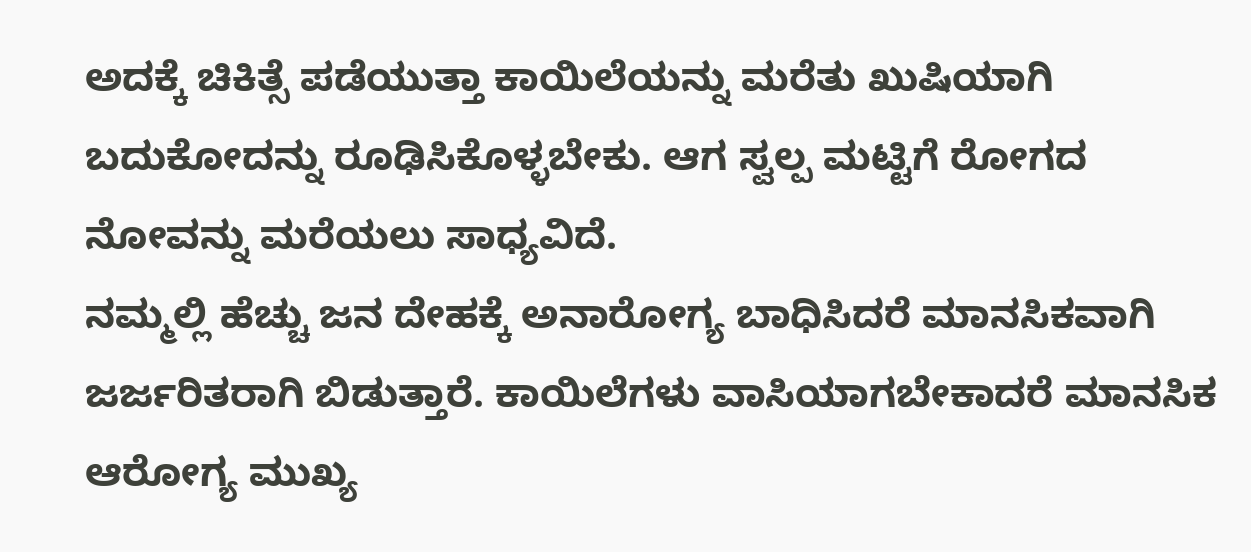ಅದಕ್ಕೆ ಚಿಕಿತ್ಸೆ ಪಡೆಯುತ್ತಾ ಕಾಯಿಲೆಯನ್ನು ಮರೆತು ಖುಷಿಯಾಗಿ ಬದುಕೋದನ್ನು ರೂಢಿಸಿಕೊಳ್ಳಬೇಕು. ಆಗ ಸ್ವಲ್ಪ ಮಟ್ಟಿಗೆ ರೋಗದ ನೋವನ್ನು ಮರೆಯಲು ಸಾಧ್ಯವಿದೆ.
ನಮ್ಮಲ್ಲಿ ಹೆಚ್ಚು ಜನ ದೇಹಕ್ಕೆ ಅನಾರೋಗ್ಯ ಬಾಧಿಸಿದರೆ ಮಾನಸಿಕವಾಗಿ ಜರ್ಜರಿತರಾಗಿ ಬಿಡುತ್ತಾರೆ. ಕಾಯಿಲೆಗಳು ವಾಸಿಯಾಗಬೇಕಾದರೆ ಮಾನಸಿಕ ಆರೋಗ್ಯ ಮುಖ್ಯ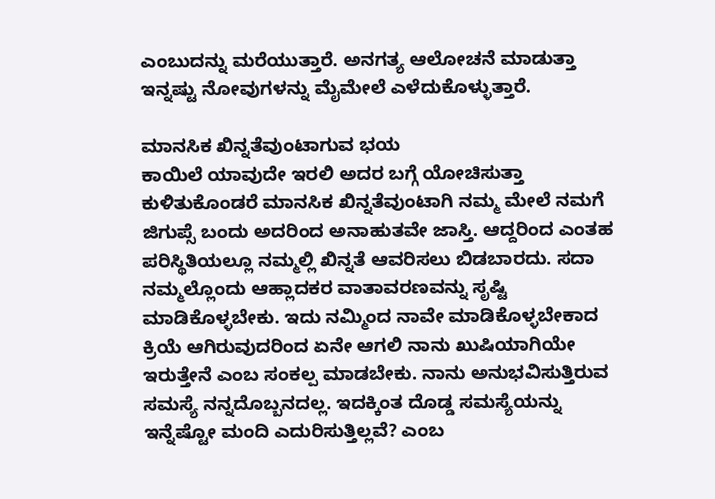ಎಂಬುದನ್ನು ಮರೆಯುತ್ತಾರೆ. ಅನಗತ್ಯ ಆಲೋಚನೆ ಮಾಡುತ್ತಾ ಇನ್ನಷ್ಟು ನೋವುಗಳನ್ನು ಮೈಮೇಲೆ ಎಳೆದುಕೊಳ್ಳುತ್ತಾರೆ.

ಮಾನಸಿಕ ಖಿನ್ನತೆವುಂಟಾಗುವ ಭಯ
ಕಾಯಿಲೆ ಯಾವುದೇ ಇರಲಿ ಅದರ ಬಗ್ಗೆ ಯೋಚಿಸುತ್ತಾ ಕುಳಿತುಕೊಂಡರೆ ಮಾನಸಿಕ ಖಿನ್ನತೆವುಂಟಾಗಿ ನಮ್ಮ ಮೇಲೆ ನಮಗೆ ಜಿಗುಪ್ಸೆ ಬಂದು ಅದರಿಂದ ಅನಾಹುತವೇ ಜಾಸ್ತಿ. ಆದ್ದರಿಂದ ಎಂತಹ ಪರಿಸ್ಥಿತಿಯಲ್ಲೂ ನಮ್ಮಲ್ಲಿ ಖಿನ್ನತೆ ಆವರಿಸಲು ಬಿಡಬಾರದು. ಸದಾ ನಮ್ಮಲ್ಲೊಂದು ಆಹ್ಲಾದಕರ ವಾತಾವರಣವನ್ನು ಸೃಷ್ಟಿ ಮಾಡಿಕೊಳ್ಳಬೇಕು. ಇದು ನಮ್ಮಿಂದ ನಾವೇ ಮಾಡಿಕೊಳ್ಳಬೇಕಾದ ಕ್ರಿಯೆ ಆಗಿರುವುದರಿಂದ ಏನೇ ಆಗಲಿ ನಾನು ಖುಷಿಯಾಗಿಯೇ ಇರುತ್ತೇನೆ ಎಂಬ ಸಂಕಲ್ಪ ಮಾಡಬೇಕು. ನಾನು ಅನುಭವಿಸುತ್ತಿರುವ ಸಮಸ್ಯೆ ನನ್ನದೊಬ್ಬನದಲ್ಲ. ಇದಕ್ಕಿಂತ ದೊಡ್ಡ ಸಮಸ್ಯೆಯನ್ನು ಇನ್ನೆಷ್ಟೋ ಮಂದಿ ಎದುರಿಸುತ್ತಿಲ್ಲವೆ? ಎಂಬ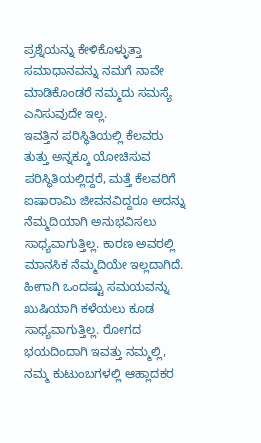ಪ್ರಶ್ನೆಯನ್ನು ಕೇಳಿಕೊಳ್ಳುತ್ತಾ ಸಮಾಧಾನವನ್ನು ನಮಗೆ ನಾವೇ ಮಾಡಿಕೊಂಡರೆ ನಮ್ಮದು ಸಮಸ್ಯೆ ಎನಿಸುವುದೇ ಇಲ್ಲ.
ಇವತ್ತಿನ ಪರಿಸ್ಥಿತಿಯಲ್ಲಿ ಕೆಲವರು ತುತ್ತು ಅನ್ನಕ್ಕೂ ಯೋಚಿಸುವ ಪರಿಸ್ಥಿತಿಯಲ್ಲಿದ್ದರೆ, ಮತ್ತೆ ಕೆಲವರಿಗೆ ಐಷಾರಾಮಿ ಜೀವನವಿದ್ದರೂ ಅದನ್ನು ನೆಮ್ಮದಿಯಾಗಿ ಅನುಭವಿಸಲು ಸಾಧ್ಯವಾಗುತ್ತಿಲ್ಲ. ಕಾರಣ ಅವರಲ್ಲಿ ಮಾನಸಿಕ ನೆಮ್ಮದಿಯೇ ಇಲ್ಲದಾಗಿದೆ. ಹೀಗಾಗಿ ಒಂದಷ್ಟು ಸಮಯವನ್ನು ಖುಷಿಯಾಗಿ ಕಳೆಯಲು ಕೂಡ ಸಾಧ್ಯವಾಗುತ್ತಿಲ್ಲ. ರೋಗದ ಭಯದಿಂದಾಗಿ ಇವತ್ತು ನಮ್ಮಲ್ಲಿ, ನಮ್ಮ ಕುಟುಂಬಗಳಲ್ಲಿ ಆಹ್ಲಾದಕರ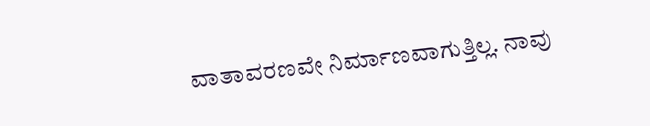ವಾತಾವರಣವೇ ನಿರ್ಮಾಣವಾಗುತ್ತಿಲ್ಲ. ನಾವು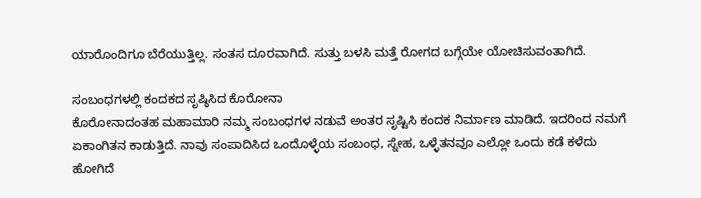ಯಾರೊಂದಿಗೂ ಬೆರೆಯುತ್ತಿಲ್ಲ. ಸಂತಸ ದೂರವಾಗಿದೆ. ಸುತ್ತು ಬಳಸಿ ಮತ್ತೆ ರೋಗದ ಬಗ್ಗೆಯೇ ಯೋಚಿಸುವಂತಾಗಿದೆ.

ಸಂಬಂಧಗಳಲ್ಲಿ ಕಂದಕದ ಸೃಷ್ಠಿಸಿದ ಕೊರೋನಾ
ಕೊರೋನಾದಂತಹ ಮಹಾಮಾರಿ ನಮ್ಮ ಸಂಬಂಧಗಳ ನಡುವೆ ಅಂತರ ಸೃಷ್ಟಿಸಿ ಕಂದಕ ನಿರ್ಮಾಣ ಮಾಡಿದೆ. ಇದರಿಂದ ನಮಗೆ ಏಕಾಂಗಿತನ ಕಾಡುತ್ತಿದೆ. ನಾವು ಸಂಪಾದಿಸಿದ ಒಂದೊಳ್ಳೆಯ ಸಂಬಂಧ, ಸ್ನೇಹ, ಒಳ್ಳೆತನವೂ ಎಲ್ಲೋ ಒಂದು ಕಡೆ ಕಳೆದು ಹೋಗಿದೆ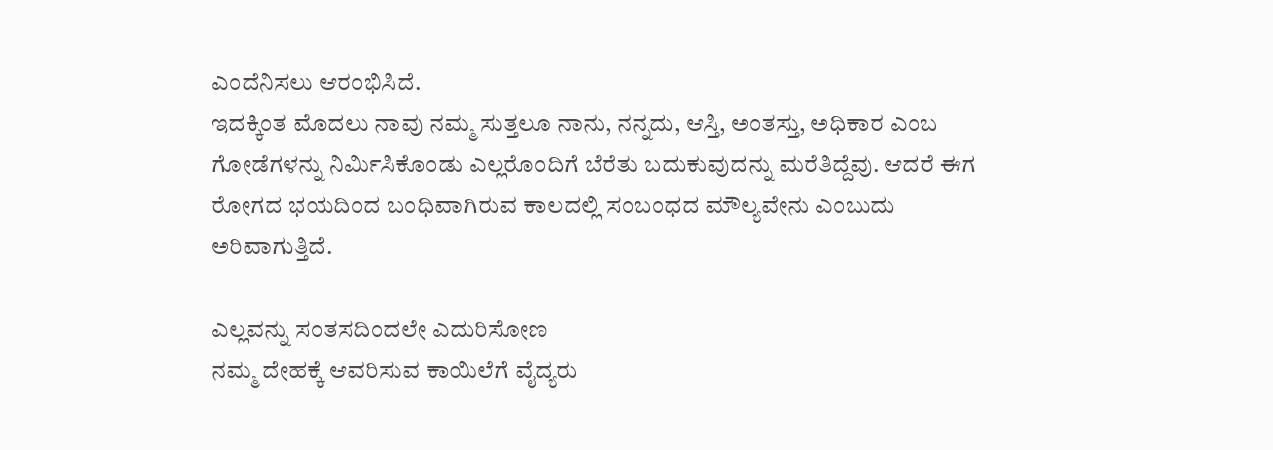ಎಂದೆನಿಸಲು ಆರಂಭಿಸಿದೆ.
ಇದಕ್ಕಿಂತ ಮೊದಲು ನಾವು ನಮ್ಮ ಸುತ್ತಲೂ ನಾನು, ನನ್ನದು, ಆಸ್ತಿ, ಅಂತಸ್ತು, ಅಧಿಕಾರ ಎಂಬ ಗೋಡೆಗಳನ್ನು ನಿರ್ಮಿಸಿಕೊಂಡು ಎಲ್ಲರೊಂದಿಗೆ ಬೆರೆತು ಬದುಕುವುದನ್ನು ಮರೆತಿದ್ದೆವು. ಆದರೆ ಈಗ ರೋಗದ ಭಯದಿಂದ ಬಂಧಿವಾಗಿರುವ ಕಾಲದಲ್ಲಿ ಸಂಬಂಧದ ಮೌಲ್ಯವೇನು ಎಂಬುದು ಅರಿವಾಗುತ್ತಿದೆ.

ಎಲ್ಲವನ್ನು ಸಂತಸದಿಂದಲೇ ಎದುರಿಸೋಣ
ನಮ್ಮ ದೇಹಕ್ಕೆ ಆವರಿಸುವ ಕಾಯಿಲೆಗೆ ವೈದ್ಯರು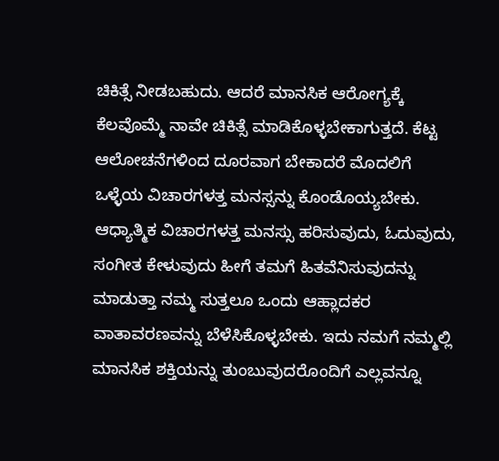ಚಿಕಿತ್ಸೆ ನೀಡಬಹುದು. ಆದರೆ ಮಾನಸಿಕ ಆರೋಗ್ಯಕ್ಕೆ ಕೆಲವೊಮ್ಮೆ ನಾವೇ ಚಿಕಿತ್ಸೆ ಮಾಡಿಕೊಳ್ಳಬೇಕಾಗುತ್ತದೆ. ಕೆಟ್ಟ ಆಲೋಚನೆಗಳಿಂದ ದೂರವಾಗ ಬೇಕಾದರೆ ಮೊದಲಿಗೆ ಒಳ್ಳೆಯ ವಿಚಾರಗಳತ್ತ ಮನಸ್ಸನ್ನು ಕೊಂಡೊಯ್ಯಬೇಕು. ಆಧ್ಯಾತ್ಮಿಕ ವಿಚಾರಗಳತ್ತ ಮನಸ್ಸು ಹರಿಸುವುದು, ಓದುವುದು, ಸಂಗೀತ ಕೇಳುವುದು ಹೀಗೆ ತಮಗೆ ಹಿತವೆನಿಸುವುದನ್ನು ಮಾಡುತ್ತಾ ನಮ್ಮ ಸುತ್ತಲೂ ಒಂದು ಆಹ್ಲಾದಕರ ವಾತಾವರಣವನ್ನು ಬೆಳೆಸಿಕೊಳ್ಳಬೇಕು. ಇದು ನಮಗೆ ನಮ್ಮಲ್ಲಿ ಮಾನಸಿಕ ಶಕ್ತಿಯನ್ನು ತುಂಬುವುದರೊಂದಿಗೆ ಎಲ್ಲವನ್ನೂ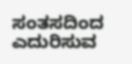ಸಂತಸದಿಂದ ಎದುರಿಸುವ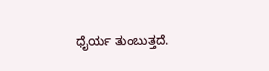ಧೈರ್ಯ ತುಂಬುತ್ತದೆ.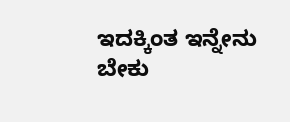ಇದಕ್ಕಿಂತ ಇನ್ನೇನು ಬೇಕು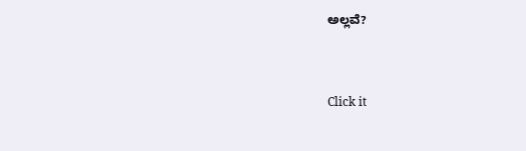ಅಲ್ಲವೆ?



Click it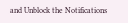and Unblock the Notifications